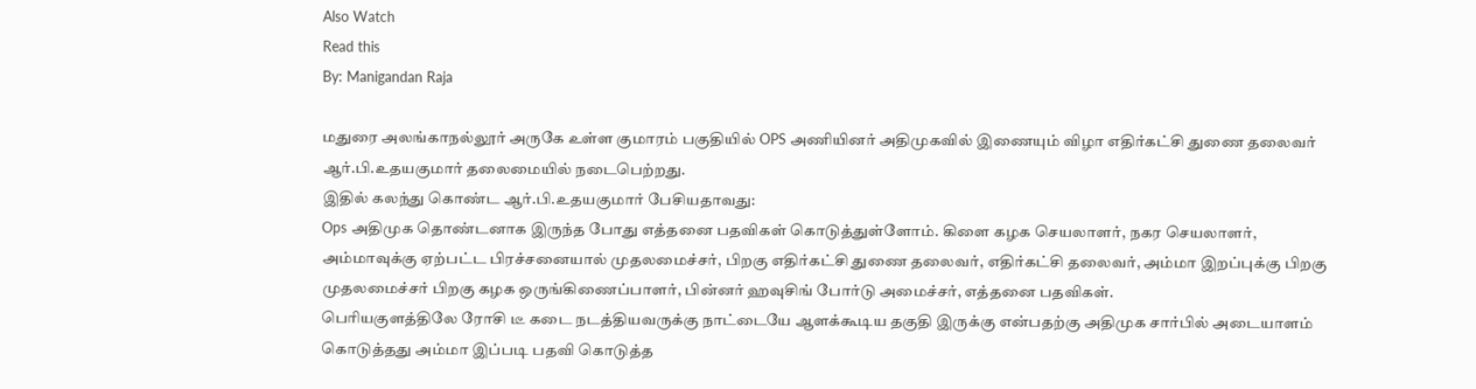Also Watch
Read this
By: Manigandan Raja

மதுரை அலங்காநல்லூர் அருகே உள்ள குமாரம் பகுதியில் OPS அணியினர் அதிமுகவில் இணையும் விழா எதிர்கட்சி துணை தலைவர் ஆர்.பி.உதயகுமார் தலைமையில் நடைபெற்றது.
இதில் கலந்து கொண்ட ஆர்.பி.உதயகுமார் பேசியதாவது:
Ops அதிமுக தொண்டனாக இருந்த போது எத்தனை பதவிகள் கொடுத்துள்ளோம். கிளை கழக செயலாளர், நகர செயலாளர், அம்மாவுக்கு ஏற்பட்ட பிரச்சனையால் முதலமைச்சர், பிறகு எதிர்கட்சி துணை தலைவர், எதிர்கட்சி தலைவர், அம்மா இறப்புக்கு பிறகு முதலமைச்சர் பிறகு கழக ஒருங்கிணைப்பாளர், பின்னர் ஹவுசிங் போர்டு அமைச்சர், எத்தனை பதவிகள்.
பெரியகுளத்திலே ரோசி டீ கடை நடத்தியவருக்கு நாட்டையே ஆளக்கூடிய தகுதி இருக்கு என்பதற்கு அதிமுக சார்பில் அடையாளம் கொடுத்தது அம்மா இப்படி பதவி கொடுத்த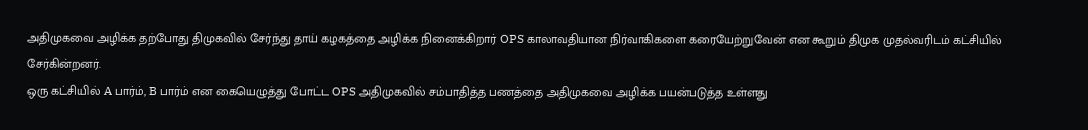அதிமுகவை அழிக்க தற்போது திமுகவில் சேர்ந்து தாய் கழகத்தை அழிக்க நினைக்கிறார் OPS காலாவதியான நிர்வாகிகளை கரையேற்றுவேன் என கூறும் திமுக முதல்வரிடம் கட்சியில்
சேர்கின்றனர்.
ஒரு கட்சியில் A பார்ம், B பார்ம் என கையெழுத்து போட்ட OPS அதிமுகவில் சம்பாதித்த பணத்தை அதிமுகவை அழிக்க பயன்படுத்த உள்ளது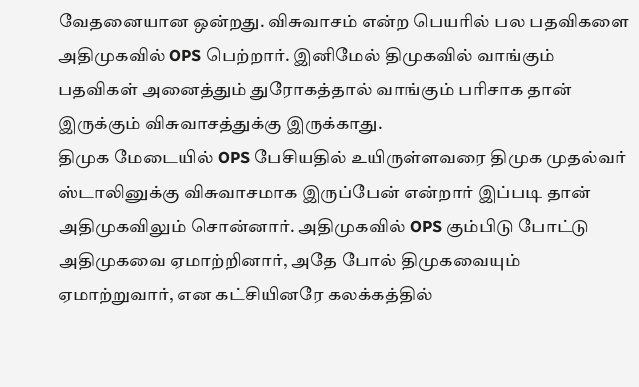வேதனையான ஒன்றது. விசுவாசம் என்ற பெயரில் பல பதவிகளை அதிமுகவில் OPS பெற்றார். இனிமேல் திமுகவில் வாங்கும் பதவிகள் அனைத்தும் துரோகத்தால் வாங்கும் பரிசாக தான் இருக்கும் விசுவாசத்துக்கு இருக்காது.
திமுக மேடையில் OPS பேசியதில் உயிருள்ளவரை திமுக முதல்வர் ஸ்டாலினுக்கு விசுவாசமாக இருப்பேன் என்றார் இப்படி தான் அதிமுகவிலும் சொன்னார். அதிமுகவில் OPS கும்பிடு போட்டு அதிமுகவை ஏமாற்றினார், அதே போல் திமுகவையும் ஏமாற்றுவார், என கட்சியினரே கலக்கத்தில்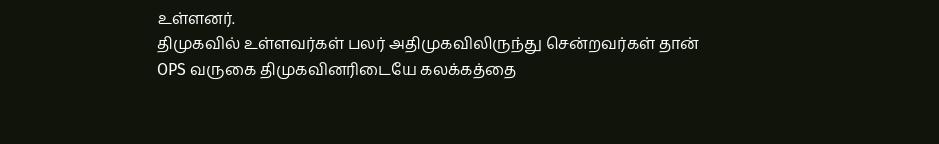உள்ளனர்.
திமுகவில் உள்ளவர்கள் பலர் அதிமுகவிலிருந்து சென்றவர்கள் தான் OPS வருகை திமுகவினரிடையே கலக்கத்தை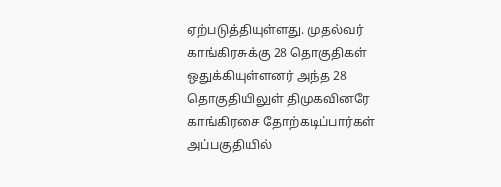ஏற்படுத்தியுள்ளது. முதல்வர் காங்கிரசுக்கு 28 தொகுதிகள் ஒதுக்கியுள்ளனர் அந்த 28 தொகுதியிலுள் திமுகவினரே காங்கிரசை தோற்கடிப்பார்கள் அப்பகுதியில்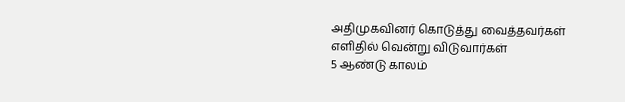அதிமுகவினர் கொடுத்து வைத்தவர்கள் எளிதில் வென்று விடுவார்கள்
5 ஆண்டு காலம்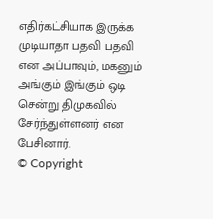எதிர்கட்சியாக இருக்க முடியாதா பதவி பதவி என அப்பாவும், மகனும் அங்கும் இங்கும் ஒடி சென்று திமுகவில் சேர்ந்துள்ளனர் என பேசினார்.
© Copyright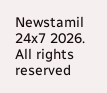Newstamil 24x7 2026. All rights reserved